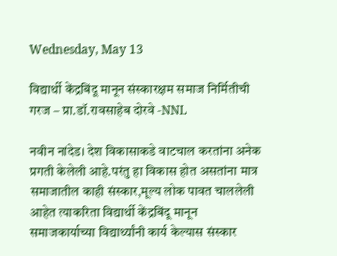Wednesday, May 13

विद्यार्थी केंद्रबिंदू मानून संस्कारक्षम समाज निर्मितीची गरज – प्रा.डॉ.रावसाहेब दोरवे -NNL

नवीन नांदेड। देश विकासाकडे वाटचाल करतांना अनेक प्रगती केलेली आहे.परंतु हा विकास होत असतांना मात्र समाजातील काही संस्कार,मूल्य लोक पावत चाललेली आहेत त्याकरिता विद्यार्थी केंद्रबिंदू मानून समाजकार्याच्या विद्यार्थ्यांनी कार्य केल्यास संस्कार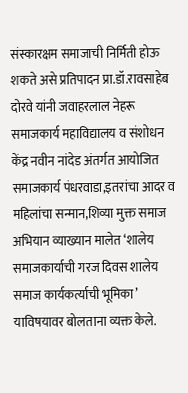संस्कारक्षम समाजाची निर्मिती होऊ शकते असे प्रतिपादन प्रा.डॉ.रावसाहेब दोरवे यांनी जवाहरलाल नेहरू समाजकार्य महाविद्यालय व संशोधन केंद्र नवीन नांदेड अंतर्गत आयोजित समाजकार्य पंधरवाडा,इतरांचा आदर व महिलांचा सन्मान,शिव्या मुक्त समाज अभियान व्याख्यान मालेत ‘शालेय समाजकार्याची गरज दिवस शालेय समाज कार्यकर्त्याची भूमिका’ याविषयावर बोलताना व्यक्त केले.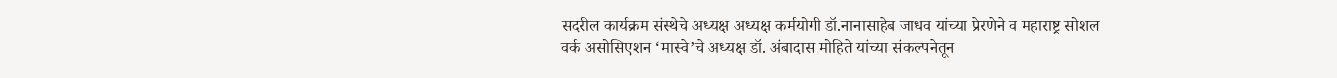सदरील कार्यक्रम संस्थेचे अध्यक्ष अध्यक्ष कर्मयोगी डॉ.नानासाहेब जाधव यांच्या प्रेरणेने व महाराष्ट्र सोशल वर्क असोसिएशन ‘मास्वे’चे अध्यक्ष डॉ. अंबादास मोहिते यांच्या संकल्पनेतून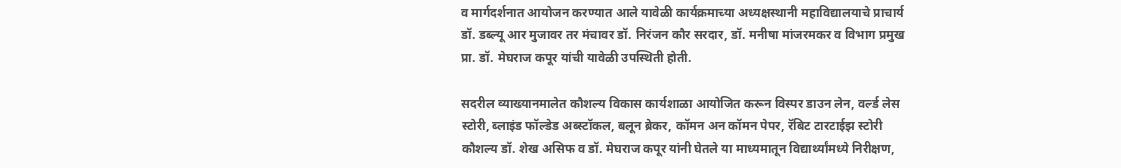व मार्गदर्शनात आयोजन करण्यात आले यावेळी कार्यक्रमाच्या अध्यक्षस्थानी महाविद्यालयाचे प्राचार्य डॉ. डब्ल्यू आर मुजावर तर मंचावर डॉ. निरंजन कौर सरदार, डॉ. मनीषा मांजरमकर व विभाग प्रमुख प्रा. डॉ. मेघराज कपूर यांची यावेळी उपस्थिती होती.

सदरील व्याख्यानमालेत कौशल्य विकास कार्यशाळा आयोजित करून विस्पर डाउन लेन, वर्ल्ड लेस स्टोरी, ब्लाइंड फॉल्डेड अब्स्टॉकल, बलून ब्रेकर, कॉमन अन कॉमन पेपर, रॅबिट टारटाईझ स्टोरी कौशल्य डॉ. शेख असिफ व डॉ. मेघराज कपूर यांनी घेतले या माध्यमातून विद्यार्थ्यांमध्ये निरीक्षण,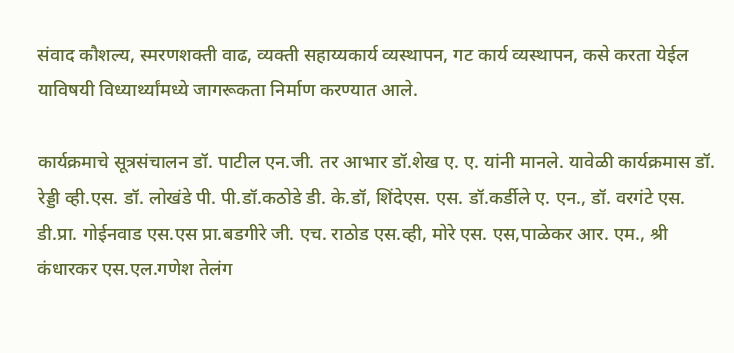संवाद कौशल्य, स्मरणशक्ती वाढ, व्यक्ती सहाय्यकार्य व्यस्थापन, गट कार्य व्यस्थापन, कसे करता येईल याविषयी विध्यार्थ्यांमध्ये जागरूकता निर्माण करण्यात आले.

कार्यक्रमाचे सूत्रसंचालन डॉ. पाटील एन.जी. तर आभार डॉ.शेख ए. ए. यांनी मानले. यावेळी कार्यक्रमास डॉ. रेड्डी व्ही.एस. डॉ. लोखंडे पी. पी.डॉ.कठोडे डी. के.डॉ, शिंदेएस. एस. डॉ.कर्डीले ए. एन., डॉ. वरगंटे एस. डी.प्रा. गोईनवाड एस.एस प्रा.बडगीरे जी. एच. राठोड एस.व्ही, मोरे एस. एस,पाळेकर आर. एम., श्री कंधारकर एस.एल.गणेश तेलंग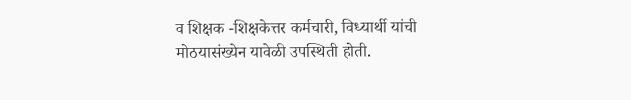व शिक्षक -शिक्षकेत्तर कर्मचारी, विध्यार्थी यांची मोठयासंख्येन यावेळी उपस्थिती होती.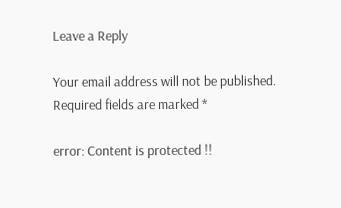Leave a Reply

Your email address will not be published. Required fields are marked *

error: Content is protected !!